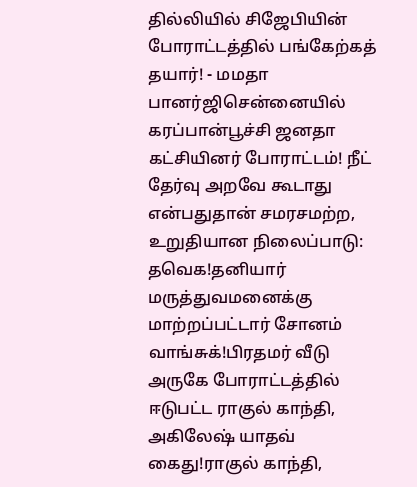தில்லியில் சிஜேபியின் போராட்டத்தில் பங்கேற்கத் தயார்! - மமதா பானர்ஜிசென்னையில் கரப்பான்பூச்சி ஜனதா கட்சியினர் போராட்டம்! நீட் தேர்வு அறவே கூடாது என்பதுதான் சமரசமற்ற, உறுதியான நிலைப்பாடு: தவெக!தனியார் மருத்துவமனைக்கு மாற்றப்பட்டார் சோனம் வாங்சுக்!பிரதமர் வீடு அருகே போராட்டத்தில் ஈடுபட்ட ராகுல் காந்தி, அகிலேஷ் யாதவ் கைது!ராகுல் காந்தி,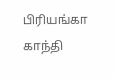பிரியங்கா காந்தி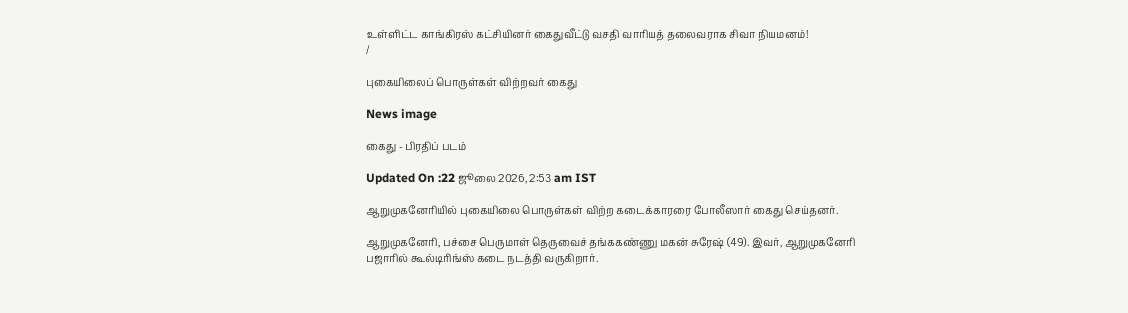உள்ளிட்ட காங்கிரஸ் கட்சியினர் கைதுவீட்டு வசதி வாரியத் தலைவராக சிவா நியமனம்!
/

புகையிலைப் பொருள்கள் விற்றவர் கைது

News image

கைது - பிரதிப் படம்

Updated On :22 ஜூலை 2026, 2:53 am IST

ஆறுமுகனேரியில் புகையிலை பொருள்கள் விற்ற கடைக்காரரை போலீஸார் கைது செய்தனர்.

ஆறுமுகனேரி, பச்சை பெருமாள் தெருவைச் தங்ககண்ணு மகன் சுரேஷ் (49). இவர், ஆறுமுகனேரி பஜாரில் கூல்டிரிங்ஸ் கடை நடத்தி வருகிறார்.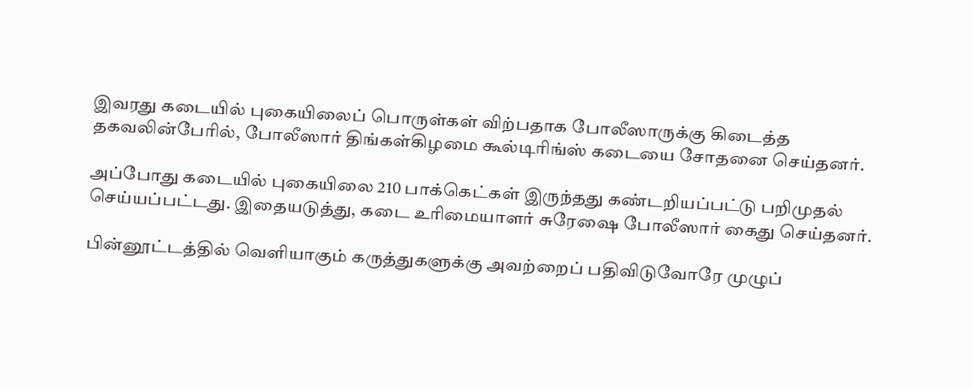இவரது கடையில் புகையிலைப் பொருள்கள் விற்பதாக போலீஸாருக்கு கிடைத்த தகவலின்பேரில், போலீஸார் திங்கள்கிழமை கூல்டிரிங்ஸ் கடையை சோதனை செய்தனர்.

அப்போது கடையில் புகையிலை 210 பாக்கெட்கள் இருந்தது கண்டறியப்பட்டு பறிமுதல் செய்யப்பட்டது. இதையடுத்து, கடை உரிமையாளர் சுரேஷை போலீஸார் கைது செய்தனர்.

பின்னூட்டத்தில் வெளியாகும் கருத்துகளுக்கு அவற்றைப் பதிவிடுவோரே முழுப்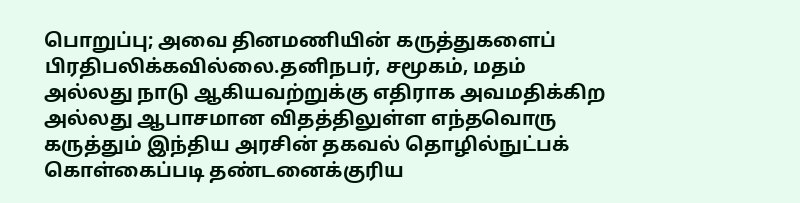பொறுப்பு; அவை தினமணியின் கருத்துகளைப் பிரதிபலிக்கவில்லை.தனிநபர், சமூகம், மதம் அல்லது நாடு ஆகியவற்றுக்கு எதிராக அவமதிக்கிற அல்லது ஆபாசமான விதத்திலுள்ள எந்தவொரு கருத்தும் இந்திய அரசின் தகவல் தொழில்நுட்பக் கொள்கைப்படி தண்டனைக்குரிய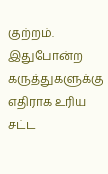குற்றம். இதுபோன்ற கருத்துகளுக்கு எதிராக உரிய சட்ட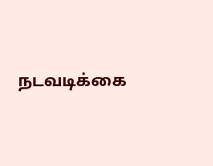நடவடிக்கை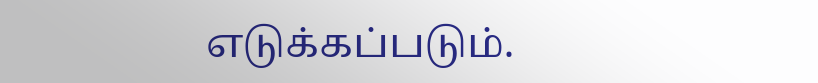எடுக்கப்படும்.